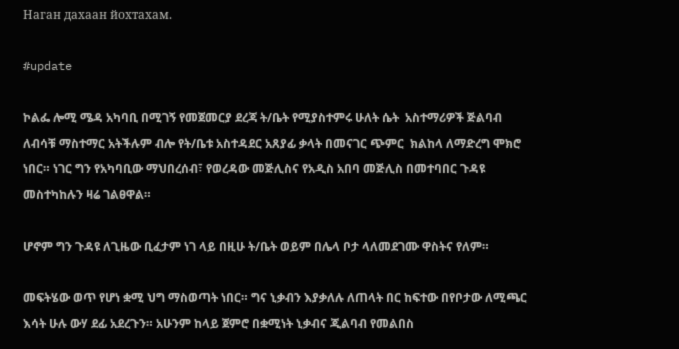Наган дахаан йохтахам.

#update

ኮልፌ ሎሚ ሜዳ አካባቢ በሚገኝ የመጀመርያ ደረጃ ት/ቤት የሚያስተምሩ ሁለት ሴት  አስተማሪዎች ጅልባብ ለብሳቹ ማስተማር አትችሉም ብሎ የት/ቤቱ አስተዳደር አጸያፊ ቃላት በመናገር ጭምር  ክልከላ ለማድረግ ሞክሮ ነበር። ነገር ግን የአካባቢው ማህበረሰብ፣ የወረዳው መጅሊስና የአዲስ አበባ መጅሊስ በመተባበር ጉዳዩ መስተካከሉን ዛሬ ገልፀዋል።

ሆኖም ግን ጉዳዩ ለጊዜው ቢፈታም ነገ ላይ በዚሁ ት/ቤት ወይም በሌላ ቦታ ላለመደገሙ ዋስትና የለም።

መፍትሄው ወጥ የሆነ ቋሚ ህግ ማስወጣት ነበር። ግና ኒቃብን እያቃለሉ ለጠላት በር ከፍተው በየቦታው ለሚጫር እሳት ሁሉ ውሃ ደፊ አደረጉን። አሁንም ከላይ ጀምሮ በቋሚነት ኒቃብና ጂልባብ የመልበስ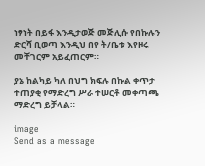ነፃነት በይፋ እንዲታወጅ መጅሊሱ የበኩሉን ድርሻ ቢወጣ እንዲህ በየ ት/ቤቱ እየዞሩ መቸገርም አይፈጠርም።

ያኔ ከልካይ ካለ በህግ ክፍሉ በኩል ቀጥታ ተጠያቂ የማድረግ ሥራ ተሠርቶ መቀጣጫ ማድረግ ይቻላል።

image
Send as a message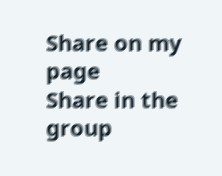Share on my page
Share in the group